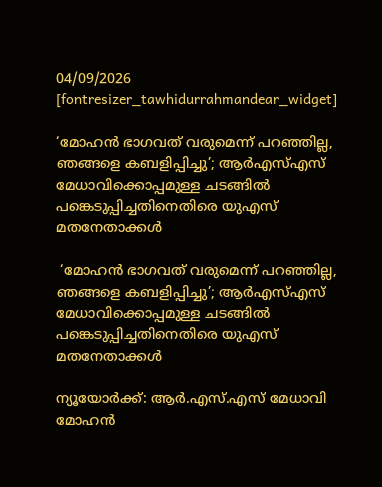04/09/2026
[fontresizer_tawhidurrahmandear_widget]

‘മോഹൻ ഭാഗവത് വരുമെന്ന് പറഞ്ഞില്ല, ഞങ്ങളെ കബളിപ്പിച്ചു’; ആർഎസ്എസ് മേധാവിക്കൊപ്പമുള്ള ചടങ്ങിൽ പങ്കെടുപ്പിച്ചതിനെതിരെ യുഎസ് മതനേതാക്കൾ

 ‘മോഹൻ ഭാഗവത് വരുമെന്ന് പറഞ്ഞില്ല, ഞങ്ങളെ കബളിപ്പിച്ചു’; ആർഎസ്എസ് മേധാവിക്കൊപ്പമുള്ള ചടങ്ങിൽ പങ്കെടുപ്പിച്ചതിനെതിരെ യുഎസ് മതനേതാക്കൾ

ന്യൂയോർക്ക്: ആർ.എസ്.എസ് മേധാവി മോഹൻ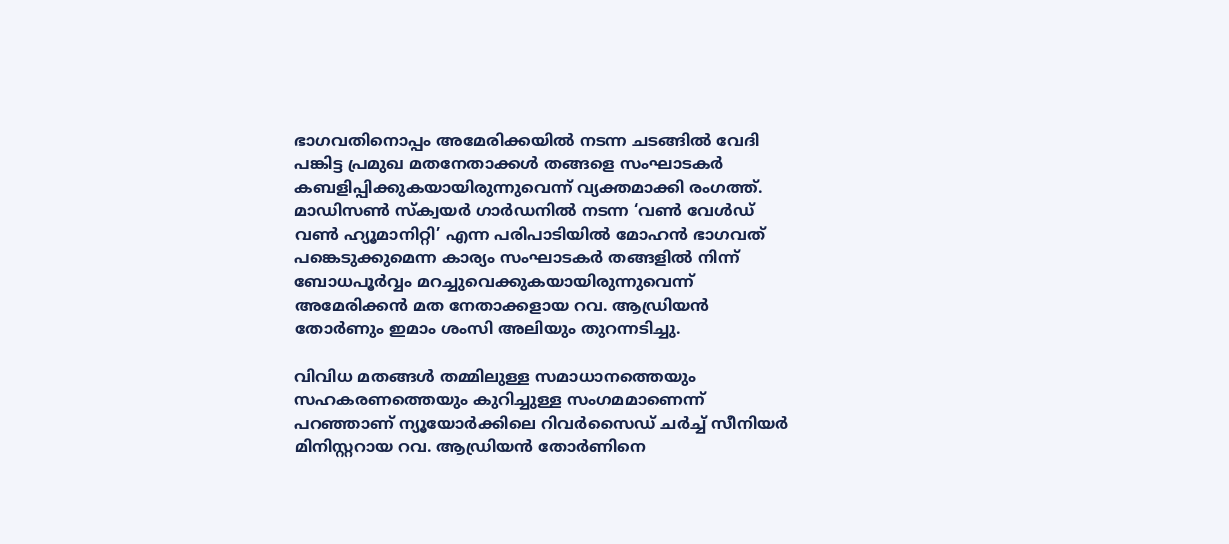ഭാഗവതിനൊപ്പം അമേരിക്കയിൽ നടന്ന ചടങ്ങിൽ വേദി പങ്കിട്ട പ്രമുഖ മതനേതാക്കൾ തങ്ങളെ സംഘാടകർ കബളിപ്പിക്കുകയായിരുന്നുവെന്ന് വ്യക്തമാക്കി രംഗത്ത്. മാഡിസൺ സ്ക്വയർ ഗാർഡനിൽ നടന്ന ‘വൺ വേൾഡ് വൺ ഹ്യൂമാനിറ്റി’ എന്ന പരിപാടിയിൽ മോഹൻ ഭാഗവത് പങ്കെടുക്കുമെന്ന കാര്യം സംഘാടകർ തങ്ങളിൽ നിന്ന് ബോധപൂർവ്വം മറച്ചുവെക്കുകയായിരുന്നുവെന്ന് അമേരിക്കൻ മത നേതാക്കളായ റവ. ആഡ്രിയൻ തോർണും ഇമാം ശംസി അലിയും തുറന്നടിച്ചു.

വിവിധ മതങ്ങൾ തമ്മിലുള്ള സമാധാനത്തെയും സഹകരണത്തെയും കുറിച്ചുള്ള സംഗമമാണെന്ന് പറഞ്ഞാണ് ന്യൂയോർക്കിലെ റിവർസൈഡ് ചർച്ച് സീനിയർ മിനിസ്റ്ററായ റവ. ആഡ്രിയൻ തോർണിനെ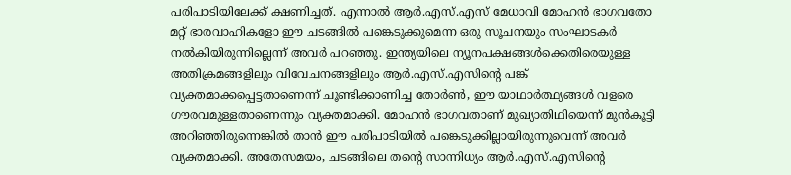പരിപാടിയിലേക്ക് ക്ഷണിച്ചത്. എന്നാൽ ആർ.എസ്.എസ് മേധാവി മോഹൻ ഭാഗവതോ മറ്റ് ഭാരവാഹികളോ ഈ ചടങ്ങിൽ പങ്കെടുക്കുമെന്ന ഒരു സൂചനയും സംഘാടകർ നൽകിയിരുന്നില്ലെന്ന് അവർ പറഞ്ഞു. ഇന്ത്യയിലെ ന്യൂനപക്ഷങ്ങൾക്കെതിരെയുള്ള അതിക്രമങ്ങളിലും വിവേചനങ്ങളിലും ആർ.എസ്.എസിന്റെ പങ്ക് വ്യക്തമാക്കപ്പെട്ടതാണെന്ന് ചൂണ്ടിക്കാണിച്ച തോർൺ, ഈ യാഥാർത്ഥ്യങ്ങൾ വളരെ ഗൗരവമുള്ളതാണെന്നും വ്യക്തമാക്കി. മോഹൻ ഭാഗവതാണ് മുഖ്യാതിഥിയെന്ന് മുൻകൂട്ടി അറിഞ്ഞിരുന്നെങ്കിൽ താൻ ഈ പരിപാടിയിൽ പങ്കെടുക്കില്ലായിരുന്നുവെന്ന് അവർ വ്യക്തമാക്കി. അതേസമയം, ചടങ്ങിലെ തന്റെ സാന്നിധ്യം ആർ.എസ്.എസിന്റെ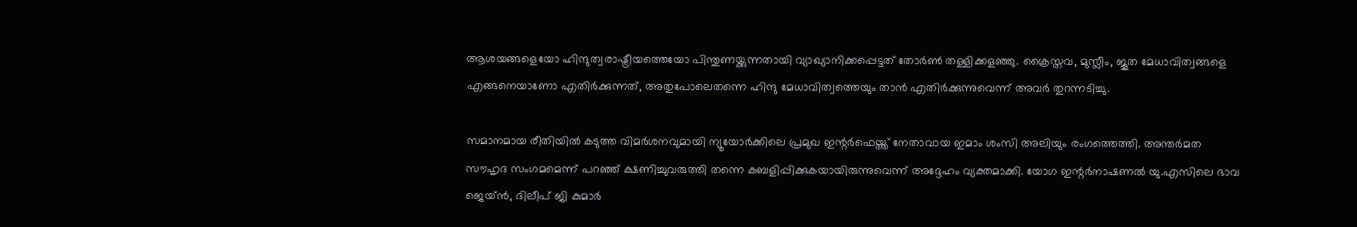ആശയങ്ങളെയോ ഹിന്ദുത്വരാഷ്ട്രീയത്തെയോ പിന്തുണയ്ക്കുന്നതായി വ്യാഖ്യാനിക്കപ്പെട്ടത് തോർൺ തള്ളിക്കളഞ്ഞു. ക്രൈസ്തവ, മുസ്ലീം, ജൂത മേധാവിത്വങ്ങളെ എങ്ങനെയാണോ എതിർക്കുന്നത്, അതുപോലെതന്നെ ഹിന്ദു മേധാവിത്വത്തെയും താൻ എതിർക്കുന്നുവെന്ന് അവർ തുറന്നടിച്ചു.

സമാനമായ രീതിയിൽ കടുത്ത വിമർശനവുമായി ന്യൂയോർക്കിലെ പ്രമുഖ ഇന്റർഫെയ്ത്ത് നേതാവായ ഇമാം ശംസി അലിയും രംഗത്തെത്തി. അന്തർമത സൗഹൃദ സംഗമമെന്ന് പറഞ്ഞ് ക്ഷണിച്ചുവരുത്തി തന്നെ കബളിപ്പിക്കുകയായിരുന്നുവെന്ന് അദ്ദേഹം വ്യക്തമാക്കി. യോഗ ഇന്റർനാഷണൽ യു.എസിലെ ഭാവ ജെയ്ൻ, ദിലീപ് ജി കുമാർ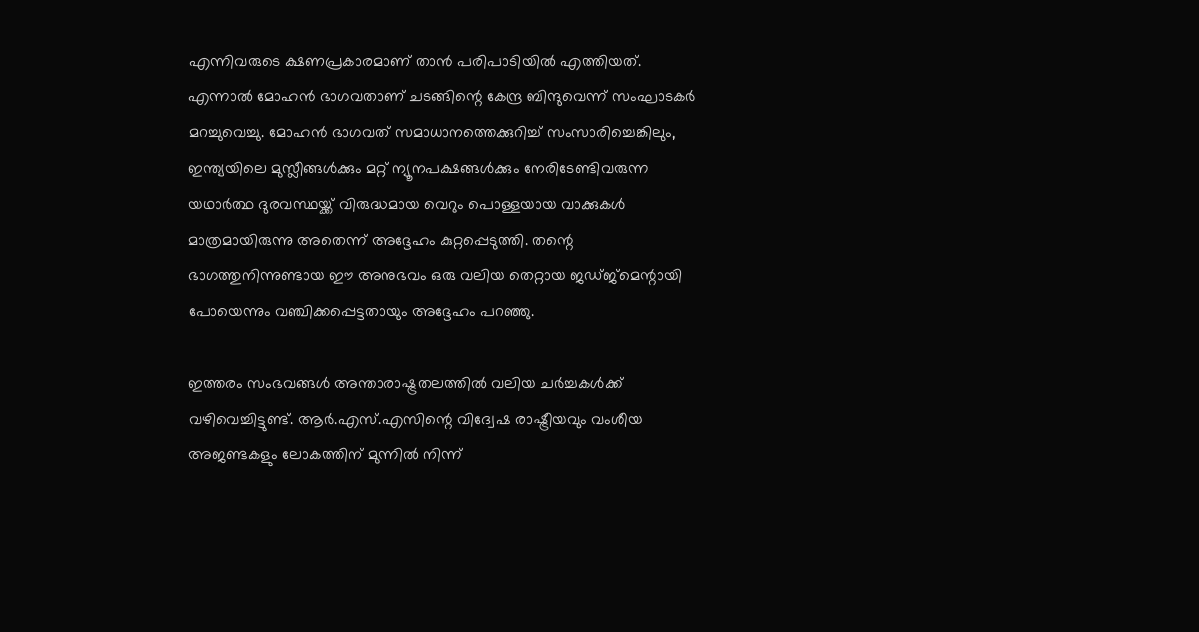എന്നിവരുടെ ക്ഷണപ്രകാരമാണ് താൻ പരിപാടിയിൽ എത്തിയത്. എന്നാൽ മോഹൻ ഭാഗവതാണ് ചടങ്ങിന്റെ കേന്ദ്ര ബിന്ദുവെന്ന് സംഘാടകർ മറച്ചുവെച്ചു. മോഹൻ ഭാഗവത് സമാധാനത്തെക്കുറിച്ച് സംസാരിച്ചെങ്കിലും, ഇന്ത്യയിലെ മുസ്ലീങ്ങൾക്കും മറ്റ് ന്യൂനപക്ഷങ്ങൾക്കും നേരിടേണ്ടിവരുന്ന യഥാർത്ഥ ദുരവസ്ഥയ്ക്ക് വിരുദ്ധമായ വെറും പൊള്ളയായ വാക്കുകൾ മാത്രമായിരുന്നു അതെന്ന് അദ്ദേഹം കുറ്റപ്പെടുത്തി. തന്റെ ഭാഗത്തുനിന്നുണ്ടായ ഈ അനുഭവം ഒരു വലിയ തെറ്റായ ജഡ്ജ്മെന്റായി പോയെന്നും വഞ്ചിക്കപ്പെട്ടതായും അദ്ദേഹം പറഞ്ഞു.

ഇത്തരം സംഭവങ്ങൾ അന്താരാഷ്ട്രതലത്തിൽ വലിയ ചർച്ചകൾക്ക് വഴിവെച്ചിട്ടുണ്ട്. ആർ.എസ്.എസിന്റെ വിദ്വേഷ രാഷ്ട്രീയവും വംശീയ അജണ്ടകളും ലോകത്തിന് മുന്നിൽ നിന്ന്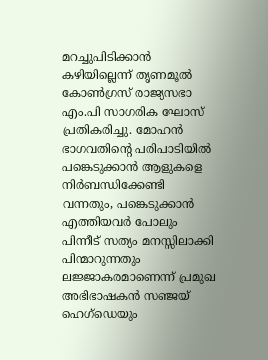മറച്ചുപിടിക്കാൻ കഴിയില്ലെന്ന് തൃണമൂൽ കോൺഗ്രസ് രാജ്യസഭാ എം.പി സാഗരിക ഘോസ് പ്രതികരിച്ചു. മോഹൻ ഭാഗവതിന്റെ പരിപാടിയിൽ പങ്കെടുക്കാൻ ആളുകളെ നിർബന്ധിക്കേണ്ടി വന്നതും, പങ്കെടുക്കാൻ എത്തിയവർ പോലും പിന്നീട് സത്യം മനസ്സിലാക്കി പിന്മാറുന്നതും ലജ്ജാകരമാണെന്ന് പ്രമുഖ അഭിഭാഷകൻ സഞ്ജയ് ഹെഗ്ഡെയും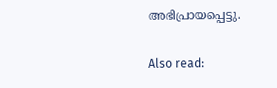അഭിപ്രായപ്പെട്ടു.

Also read: